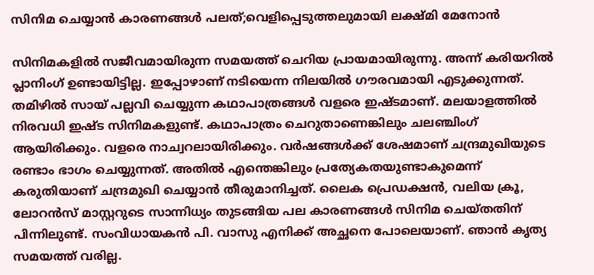സിനിമ ചെയ്യാൻ കാര‌ണങ്ങൾ പലത്;വെളിപ്പെടുത്തലുമായി ലക്ഷ്മി മേനോൻ

സിനിമകളിൽ സജീവമായിരുന്ന സമയത്ത് ചെറിയ പ്രായമായിരുന്നു. അന്ന് കരിയറിൽ പ്ലാനിംഗ് ഉണ്ടായിട്ടില്ല. ഇപ്പോഴാണ് നടിയെന്ന നിലയിൽ ഗൗരവമായി എടുക്കുന്നത്. തമിഴിൽ സായ് പല്ലവി ചെയ്യുന്ന കഥാപാത്രങ്ങൾ വളരെ ഇഷ്ടമാണ്. മലയാളത്തിൽ നിരവധി ഇഷ്‌ട സിനിമകളുണ്ട്. കഥാപാത്രം ചെറുതാണെങ്കിലും ചലഞ്ചിംഗ് ആയിരിക്കും. വളരെ നാച്വറലായിരിക്കും. വർഷങ്ങൾക്ക് ശേഷമാണ് ചന്ദ്രമുഖിയുടെ രണ്ടാം ഭാഗം ചെയ്യുന്നത്. അതിൽ എന്തെങ്കിലും പ്രത്യേകതയുണ്ടാകുമെന്ന് കരുതിയാണ് ചന്ദ്രമുഖി ചെയ്യാൻ തീരുമാനിച്ചത്. ലൈക പ്രെഡക്ഷൻ, വലിയ ക്രൂ, ലോറൻസ് മാസ്റ്ററു‌ടെ സാന്നിധ്യം തു‌ടങ്ങിയ പല കാരണങ്ങൾ സിനിമ ചെയ്തതിന് പിന്നിലുണ്ട്. സംവിധായകൻ പി. വാസു എനിക്ക് അച്ഛനെ പോലെയാണ്. ഞാൻ കൃത്യ സമയത്ത് വരില്ല.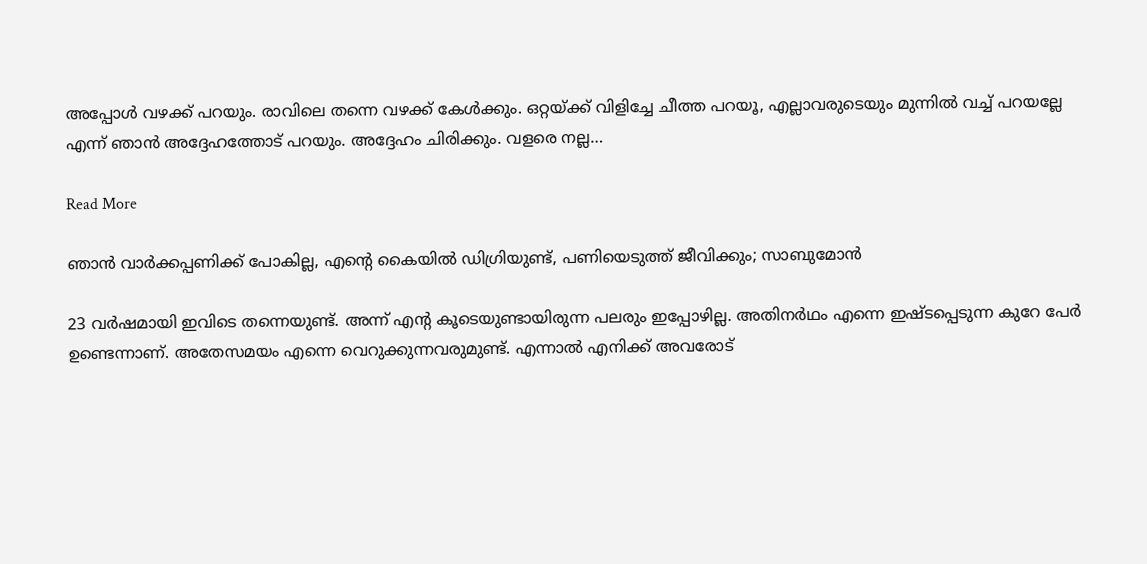അപ്പോൾ വഴക്ക് പറയും. രാവിലെ തന്നെ വഴക്ക് കേൾക്കും. ഒറ്റയ്ക്ക് വിളിച്ചേ ചീത്ത പറയൂ, എല്ലാവരുടെയും മുന്നിൽ വച്ച് പറയല്ലേ എന്ന് ഞാൻ അദ്ദേഹത്തോ‌ട് പറയും. അദ്ദേഹം ചിരിക്കും. വളരെ നല്ല…

Read More

ഞാന്‍ വാര്‍ക്കപ്പണിക്ക് പോകില്ല, എന്‍റെ കൈയില്‍ ഡിഗ്രിയുണ്ട്, പണിയെടുത്ത് ജീവിക്കും; സാബുമോൻ

23 വര്‍ഷമായി ഇവിടെ തന്നെയുണ്ട്. അന്ന് എന്‍റ കൂടെയുണ്ടായിരുന്ന പലരും ഇപ്പോഴില്ല. അതിനര്‍ഥം എന്നെ ഇഷ്ടപ്പെടുന്ന കുറേ പേര്‍ ഉണ്ടെന്നാണ്. അതേസമയം എന്നെ വെറുക്കുന്നവരുമുണ്ട്. എന്നാല്‍ എനിക്ക് അവരോട്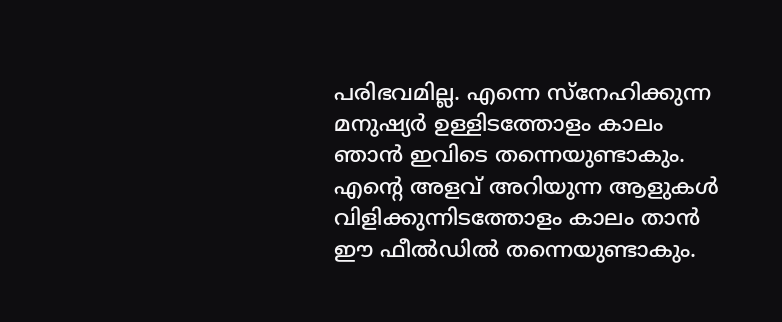പരിഭവമില്ല. എന്നെ സ്‌നേഹിക്കുന്ന മനുഷ്യര്‍ ഉള്ളിടത്തോളം കാലം ഞാന്‍ ഇവിടെ തന്നെയുണ്ടാകും. എന്‍റെ അളവ് അറിയുന്ന ആളുകള്‍ വിളിക്കുന്നിടത്തോളം കാലം താന്‍ ഈ ഫീല്‍ഡില്‍ തന്നെയുണ്ടാകും.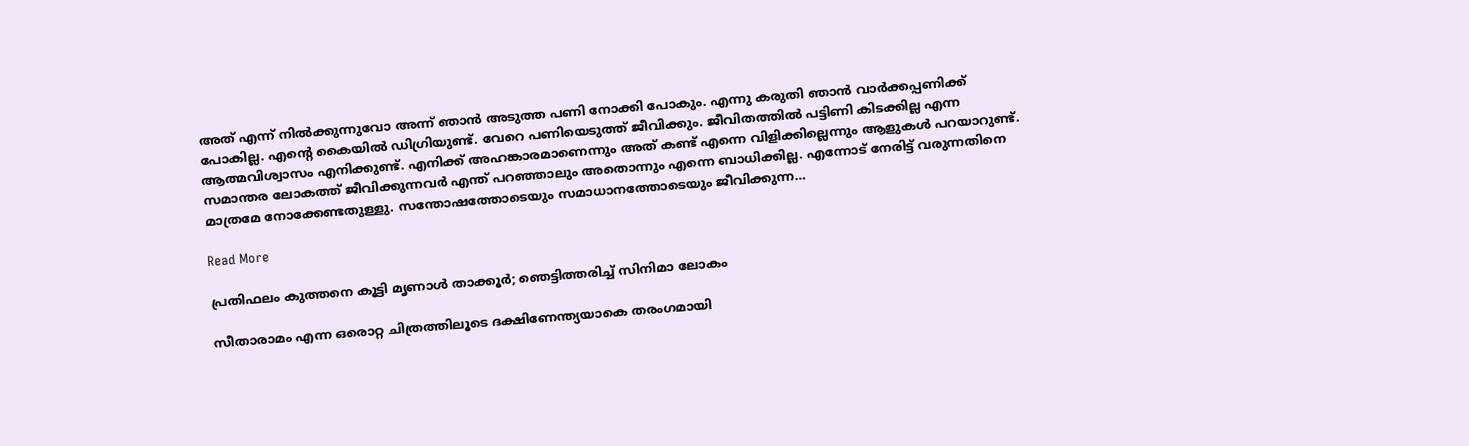അത് എന്ന് നില്‍ക്കുന്നുവോ അന്ന് ഞാന്‍ അടുത്ത പണി നോക്കി പോകും. എന്നു കരുതി ഞാന്‍ വാര്‍ക്കപ്പണിക്ക് പോകില്ല. എന്‍റെ കൈയില്‍ ഡിഗ്രിയുണ്ട്. വേറെ പണിയെടുത്ത് ജീവിക്കും. ജീവിതത്തില്‍ പട്ടിണി കിടക്കില്ല എന്ന ആത്മവിശ്വാസം എനിക്കുണ്ട്. എനിക്ക് അഹങ്കാരമാണെന്നും അത് കണ്ട് എന്നെ വിളിക്കില്ലെന്നും ആളുകള്‍ പറയാറുണ്ട്. സമാന്തര ലോകത്ത് ജീവിക്കുന്നവര്‍ എന്ത് പറഞ്ഞാലും അതൊന്നും എന്നെ ബാധിക്കില്ല. എന്നോട് നേരിട്ട് വരുന്നതിനെ മാത്രമേ നോക്കേണ്ടതുള്ളു. സന്തോഷത്തോടെയും സമാധാനത്തോടെയും ജീവിക്കുന്ന…

Read More

പ്രതിഫലം കുത്തനെ കൂട്ടി മൃണാള്‍ താക്കൂർ; ഞെട്ടിത്തരിച്ച് സിനിമാ ലോകം

സീതാരാമം എന്ന ഒരൊറ്റ ചിത്രത്തിലൂടെ ദക്ഷിണേന്ത്യയാകെ തരംഗമായി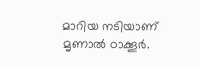മാറിയ നടിയാണ് മൃണാല്‍ ഠാക്കൂര്‍.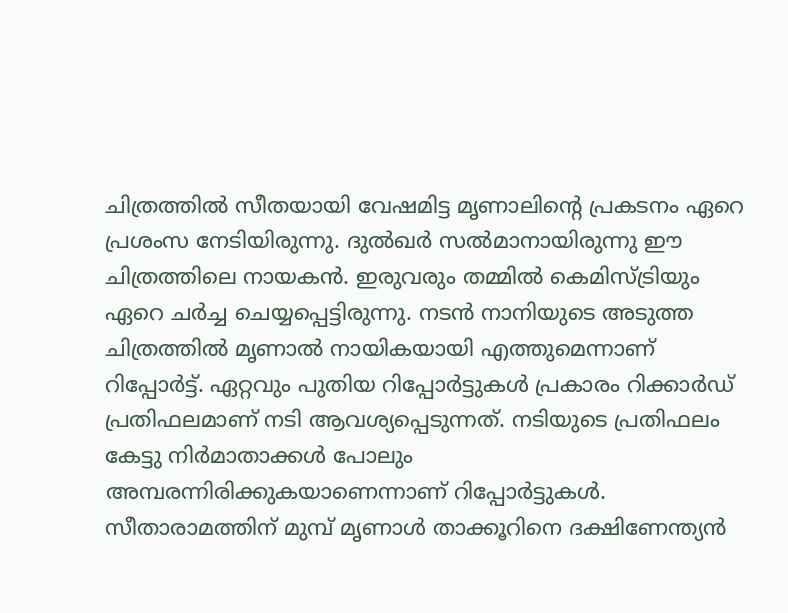ചിത്രത്തില്‍ സീതയായി വേഷമിട്ട മൃണാലിന്‍റെ പ്രകടനം ഏറെ പ്രശംസ നേടിയിരുന്നു. ദുല്‍ഖര്‍ സല്‍മാനായിരുന്നു ഈ ചിത്രത്തിലെ നായകന്‍. ഇരുവരും തമ്മില്‍ കെമിസ്ട്രിയും ഏറെ ചര്‍ച്ച ചെയ്യപ്പെട്ടിരുന്നു. നടന്‍ നാനിയുടെ അടുത്ത ചിത്രത്തില്‍ മൃണാല്‍ നായികയായി എത്തുമെന്നാണ് റിപ്പോര്‍ട്ട്. ഏറ്റവും പുതിയ റിപ്പോര്‍ട്ടുകള്‍ പ്രകാരം റിക്കാര്‍ഡ് പ്രതിഫലമാണ് നടി ആവശ്യപ്പെടുന്നത്. നടിയുടെ പ്രതിഫലം കേട്ടു നിര്‍മാതാക്കള്‍ പോലും അമ്പരന്നിരിക്കുകയാണെന്നാണ് റിപ്പോര്‍ട്ടുകൾ. സീതാരാമത്തിന് മുമ്പ് മൃണാള്‍ താക്കൂറിനെ ദക്ഷിണേന്ത്യൻ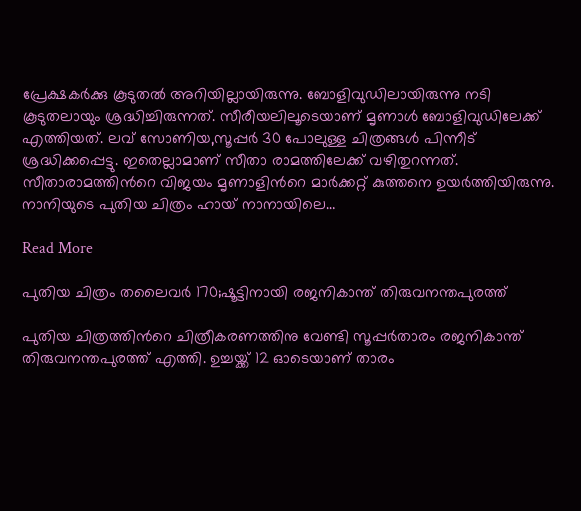പ്രേക്ഷകർക്കു കൂടുതൽ അറിയില്ലായിരുന്നു. ബോളിവുഡിലായിരുന്നു നടി കൂടുതലായും ശ്രദ്ധിച്ചിരുന്നത്. സീരീയലിലൂടെയാണ് മൃണാള്‍ ബോളിവുഡിലേക്ക് എത്തിയത്. ലവ് സോണിയ,സൂപ്പര്‍ 30 പോലുള്ള ചിത്രങ്ങള്‍ പിന്നീട് ശ്രദ്ധിക്കപ്പെട്ടു. ഇതെല്ലാമാണ് സീതാ രാമത്തിലേക്ക് വഴിതുറന്നത്. സീതാരാമത്തിന്‍റെ വിജയം മൃണാളിന്‍റെ മാര്‍ക്കറ്റ് കുത്തനെ ഉയര്‍ത്തിയിരുന്നു. നാനിയുടെ പുതിയ ചിത്രം ഹായ് നാനായിലെ…

Read More

പുതിയ ചിത്രം തലൈവര്‍ 170;ഷൂട്ടിനായി രജനികാന്ത് തിരുവനന്തപുരത്ത്

പുതിയ ചിത്രത്തിന്‍റെ ചിത്രീകരണത്തിനു വേണ്ടി സൂപ്പര്‍താരം രജനികാന്ത് തിരുവനന്തപുരത്ത് എത്തി. ഉച്ചയ്ക്ക് 12 ഓടെയാണ് താരം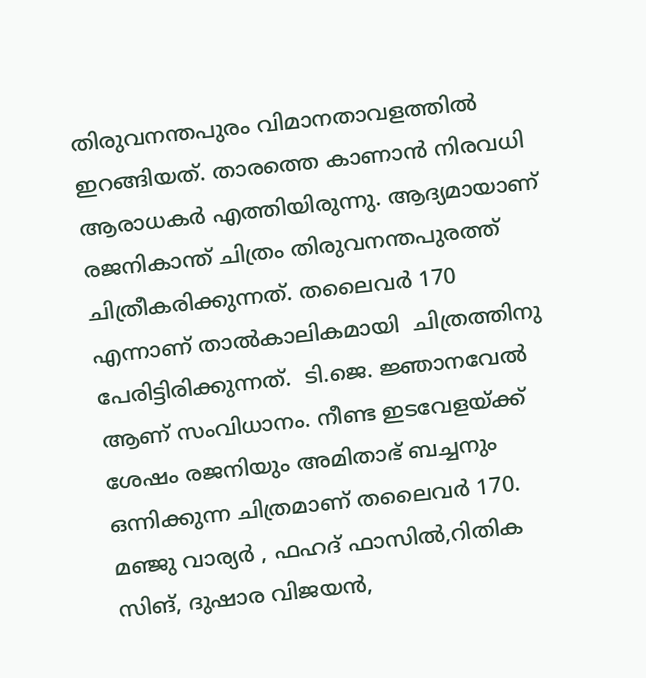തിരുവനന്തപുരം വിമാനതാവളത്തില്‍ ഇറങ്ങിയത്. താരത്തെ കാണാൻ നിരവധി ആരാധകർ എത്തിയിരുന്നു. ആദ്യമായാണ് രജനികാന്ത് ചിത്രം തിരുവനന്തപുരത്ത് ചിത്രീകരിക്കുന്നത്. തലൈവർ 170 എന്നാണ് താൽകാലികമായി  ചിത്രത്തിനു പേരിട്ടിരിക്കുന്നത്.  ടി.ജെ. ജ്ഞാനവേല്‍ ആണ് സംവിധാനം. നീണ്ട ഇടവേളയ്ക്ക് ശേഷം രജനിയും അമിതാഭ് ബച്ചനും ഒന്നിക്കുന്ന ചിത്രമാണ് തലൈവര്‍ 170.  മഞ്ജു വാര്യർ , ഫഹദ് ഫാസിൽ,റിതിക സിങ്, ദുഷാര വിജയൻ,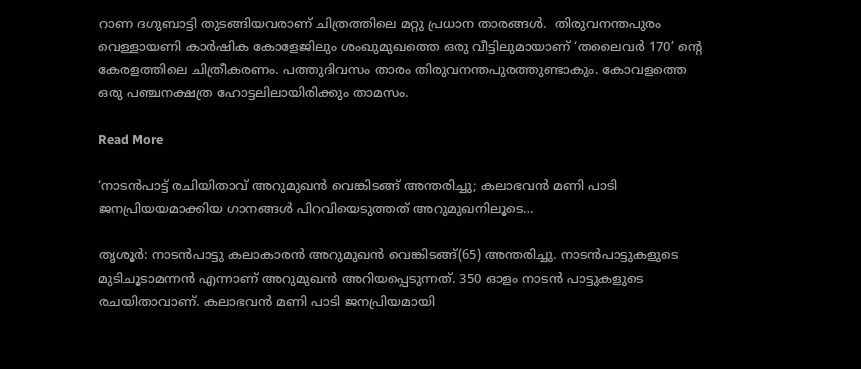റാണ ദഗുബാട്ടി തുടങ്ങിയവരാണ് ചിത്രത്തിലെ മറ്റു പ്രധാന താരങ്ങൾ.  തിരുവനന്തപുരം വെള്ളായണി കാർഷിക കോളേജിലും ശംഖുമുഖത്തെ ഒരു വീട്ടിലുമായാണ് ‘തലൈവർ 170’ ന്‍റെ കേരളത്തിലെ ചിത്രീകരണം. പത്തുദിവസം താരം തിരുവനന്തപുരത്തുണ്ടാകും. കോവളത്തെ ഒരു പഞ്ചനക്ഷത്ര ഹോട്ടലിലായിരിക്കും താമസം.

Read More

‘നാടൻപാട്ട് രചിയിതാവ് അറുമുഖൻ വെങ്കിടങ്ങ് അന്തരിച്ചു; കലാഭവൻ മണി പാടി ജനപ്രിയയമാക്കിയ ഗാനങ്ങൾ പിറവിയെടുത്തത് അറുമുഖനിലൂടെ…

തൃശൂർ: നാടൻപാട്ടു കലാകാരൻ അറുമുഖൻ വെങ്കിടങ്ങ്(65) അന്തരിച്ചു. നാടൻപാട്ടുകളുടെ മുടിചൂടാമന്നൻ എന്നാണ് അറുമുഖൻ അറിയപ്പെടുന്നത്. 350 ഓളം നാടൻ പാട്ടുകളുടെ രചയിതാവാണ്. കലാഭവൻ മണി പാടി ജനപ്രിയമായി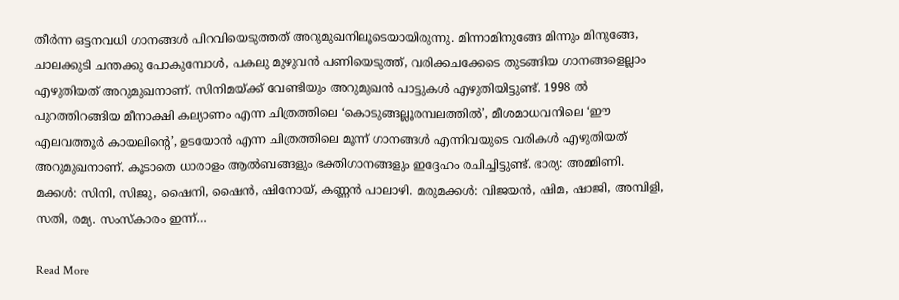തീർന്ന ഒട്ടനവധി ഗാനങ്ങൾ പിറവിയെടുത്തത് അറുമുഖനിലൂടെയായിരുന്നു. മിന്നാമിനുങ്ങേ മിന്നും മിനുങ്ങേ, ചാലക്കുടി ചന്തക്കു പോകുമ്പോൾ, പകലു മുഴുവൻ പണിയെടുത്ത്, വരിക്കചക്കേടെ തുടങ്ങിയ ഗാനങ്ങളെല്ലാം എഴുതിയത് അറുമുഖനാണ്. സിനിമയ്ക്ക് വേണ്ടിയും അറുമുഖൻ പാട്ടുകൾ എഴുതിയിട്ടുണ്ട്. 1998 ൽ പുറത്തിറങ്ങിയ മീനാക്ഷി കല്യാണം എന്ന ചിത്രത്തിലെ ‘കൊടുങ്ങല്ലൂരമ്പലത്തിൽ’, മീശമാധവനിലെ ‘ഈ എലവത്തൂർ കായലിന്‍റെ’, ഉടയോൻ എന്ന ചിത്രത്തിലെ മൂന്ന് ഗാനങ്ങൾ എന്നിവയുടെ വരികൾ എഴുതിയത് അറുമുഖനാണ്. കൂടാതെ ധാരാളം ആൽബങ്ങളും ഭക്തിഗാനങ്ങളും ഇദ്ദേഹം രചിച്ചിട്ടുണ്ട്. ഭാര്യ: അമ്മിണി. മക്കൾ: സിനി, സിജു, ഷൈനി, ഷൈൻ, ഷിനോയ്, കണ്ണൻ പാലാഴി. മരുമക്കൾ: വിജയൻ, ഷിമ, ഷാജി, അമ്പിളി, സതി, രമ്യ. സംസ്കാരം ഇന്ന്…

Read More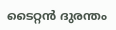ടൈറ്റൻ ദുരന്തം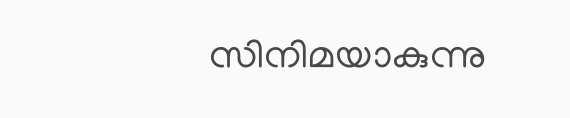സിനിമയാകുന്നു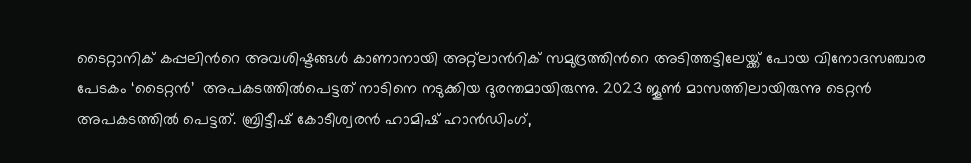ടൈറ്റാനിക് കപ്പലിന്‍റെ അവശിഷ്ടങ്ങൾ കാണാനായി അറ്റ്‌ലാന്‍റിക് സമുദ്രത്തിന്‍റെ അടിത്തട്ടിലേയ്ക്ക് പോയ വിനോദസഞ്ചാര പേടകം ‘ടൈറ്റൻ’  അപകടത്തിൽപെട്ടത് നാടിനെ നടുക്കിയ ദുരന്തമായിരുന്നു. 2023 ജൂൺ മാസത്തിലായിരുന്നു ടെറ്റൻ അപകടത്തിൽ പെട്ടത്. ബ്രിട്ടീഷ് കോടീശ്വരൻ ഹാമിഷ് ഹാൻഡിംഗ്,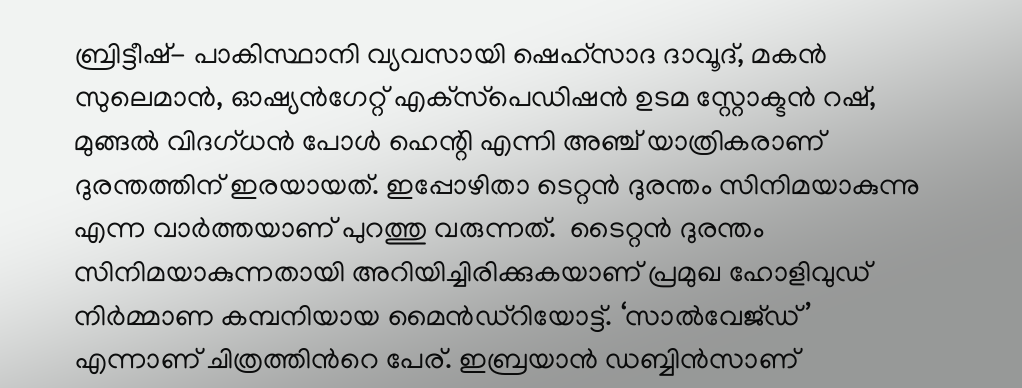ബ്രിട്ടീഷ്- പാകിസ്ഥാനി വ്യവസായി ഷെഹ്‌സാദ ദാവൂദ്, മകൻ സുലെമാൻ, ഓഷ്യൻഗേറ്റ് എക്‌സ്‌പെഡിഷൻ ഉടമ സ്റ്റോക്ടൻ റഷ്, മുങ്ങൽ വിദഗ്ധൻ പോൾ ഹെന്റി എന്നി അഞ്ച് യാത്രികരാണ് ദുരന്തത്തിന് ഇരയായത്. ഇപ്പോഴിതാ ടെറ്റൻ ദുരന്തം സിനിമയാകുന്നു എന്ന വാർത്തയാണ് പുറത്തു വരുന്നത്.  ടൈറ്റൻ ദുരന്തം സിനിമയാകുന്നതായി അറിയിച്ചിരിക്കുകയാണ് പ്രമുഖ ഹോളിവുഡ് നിർമ്മാണ കമ്പനിയായ മൈൻഡ്റിയോട്ട്. ‘സാൽവേജ്ഡ്’ എന്നാണ് ചിത്രത്തിന്‍റെ പേര്. ഇബ്രയാൻ ഡബ്ബിൻസാണ്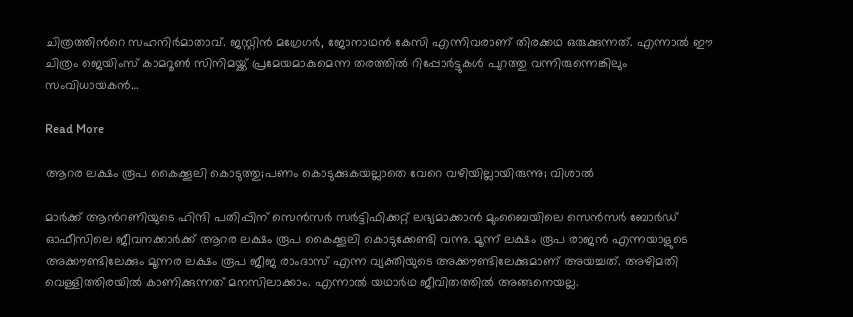ചിത്രത്തിന്‍റെ സഹനിർമാതാവ്. ജസ്റ്റിൻ മഗ്രേഗർ, ജോനാഥൻ കേസി എന്നിവരാണ് തിരക്കഥ ഒരുക്കുന്നത്. എന്നാൽ ഈ ചിത്രം ജെയിംസ് കാമറൂൺ സിനിമയ്ക്ക് പ്രമേയമാകുമെന്ന തരത്തിൽ റിപ്പോർട്ടുകൾ പുറത്തു വന്നിരുന്നെങ്കിലും സംവിധായകൻ…

Read More

ആറര ലക്ഷം രൂപ കൈക്കൂലി കൊടുത്തു;പണം കൊടുക്കുകയല്ലാതെ വേറെ വഴിയില്ലായിരുന്നു; വിശാൽ

മാര്‍ക്ക് ആന്‍റണിയുടെ ഹിന്ദി പതിപ്പിന് സെന്‍സര്‍ സര്‍ട്ടിഫിക്കറ്റ് ലഭ്യമാക്കാന്‍ മുംബൈയിലെ സെന്‍സര്‍ ബോര്‍ഡ് ഓഫീസിലെ ജീവനക്കാർക്ക് ആറര ലക്ഷം രൂപ കൈക്കൂലി കൊടുക്കേണ്ടി വന്നു. മൂന്ന് ലക്ഷം രൂപ രാജന്‍ എന്നയാളുടെ അക്കൗണ്ടിലേക്കും മൂന്നര ലക്ഷം രൂപ ജീജ രാംദാസ് എന്ന വ്യക്തിയുടെ അക്കൗണ്ടിലേക്കുമാണ് അയച്ചത്. അഴിമതി വെള്ളിത്തിരയില്‍ കാണിക്കുന്നത് മനസിലാക്കാം. എന്നാല്‍ യഥാര്‍ഥ ജീവിതത്തില്‍ അങ്ങനെയല്ല.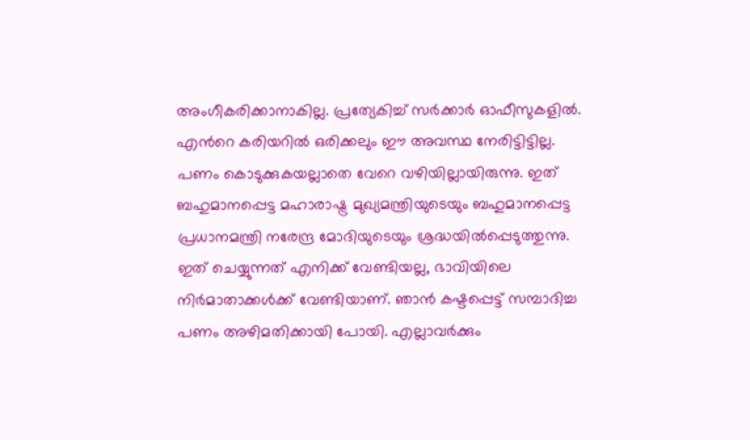അംഗീകരിക്കാനാകില്ല. പ്രത്യേകിച്ച് സര്‍ക്കാര്‍ ഓഫീസുകളില്‍. എന്‍റെ കരിയറില്‍ ഒരിക്കലും ഈ അവസ്ഥ നേരിട്ടിട്ടില്ല. പണം കൊടുക്കുകയല്ലാതെ വേറെ വഴിയില്ലായിരുന്നു. ഇത് ബഹുമാനപ്പെട്ട മഹാരാഷ്ട്ര മുഖ്യമന്ത്രിയുടെയും ബഹുമാനപ്പെട്ട പ്രധാനമന്ത്രി നരേന്ദ്ര മോദിയുടെയും ശ്രദ്ധയില്‍പ്പെടുത്തുന്നു. ഇത് ചെയ്യുന്നത് എനിക്ക് വേണ്ടിയല്ല, ഭാവിയിലെ നിര്‍മാതാക്കള്‍ക്ക് വേണ്ടിയാണ്. ഞാന്‍ കഷ്ടപ്പെട്ട് സമ്പാദിച്ച പണം അഴിമതിക്കായി പോയി. എല്ലാവര്‍ക്കും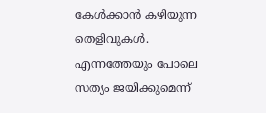കേള്‍ക്കാന്‍ കഴിയുന്ന തെളിവുകള്‍. എന്നത്തേയും പോലെ സത്യം ജയിക്കുമെന്ന്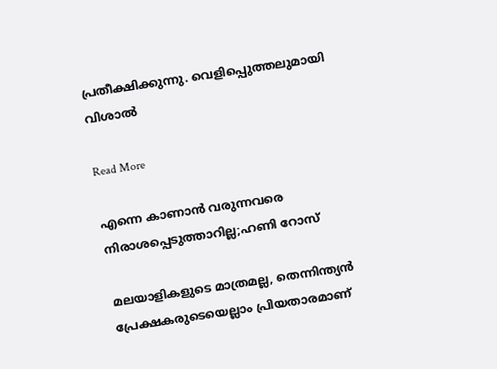പ്രതീക്ഷിക്കുന്നു. വെളിപ്പെ‌ുത്തലുമായി വിശാൽ

Read More

എന്നെ കാണാൻ വരുന്നവരെ നിരാശപ്പെടുത്താറില്ല;ഹണി റോസ്

മലയാളികളുടെ മാത്രമല്ല, തെന്നിന്ത്യൻ പ്രേക്ഷകരുടെയെല്ലാം പ്രിയതാരമാണ്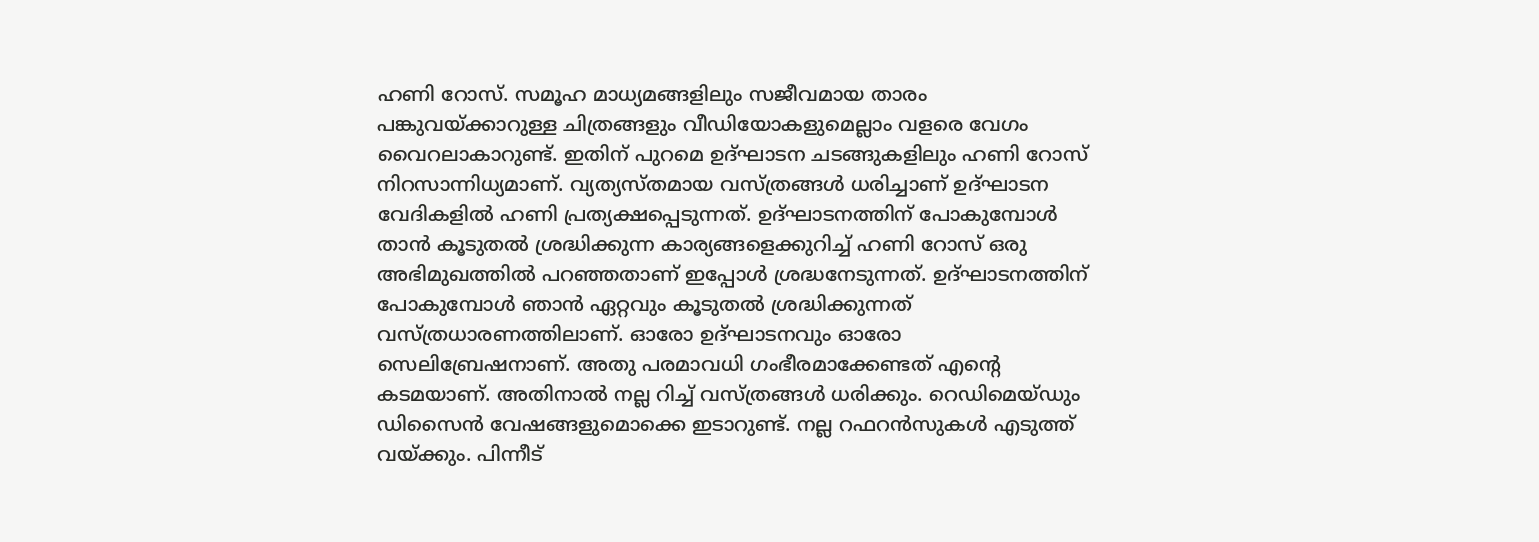ഹണി റോസ്. സമൂഹ മാധ്യമങ്ങളിലും സജീവമായ താരം പങ്കുവയ്ക്കാറുള്ള ചിത്രങ്ങളും വീഡിയോകളുമെല്ലാം വളരെ വേഗം വൈറലാകാറുണ്ട്. ഇതിന് പുറമെ ഉദ്ഘാടന ചടങ്ങുകളിലും ഹണി റോസ് നിറസാന്നിധ്യമാണ്. വ്യത്യസ്തമായ വസ്ത്രങ്ങൾ ധരിച്ചാണ് ഉദ്ഘാടന വേദികളിൽ ഹണി പ്രത്യക്ഷപ്പെടുന്നത്. ഉദ്ഘാടനത്തിന് പോകുമ്പോൾ താൻ കൂടുതൽ ശ്രദ്ധിക്കുന്ന കാര്യങ്ങളെക്കുറിച്ച് ഹണി റോസ് ഒരു അഭിമുഖത്തിൽ പറഞ്ഞതാണ് ഇപ്പോൾ ശ്രദ്ധനേടുന്നത്. ഉദ്ഘാടനത്തിന് പോകുമ്പോൾ ഞാൻ ഏറ്റവും കൂടുതൽ ശ്രദ്ധിക്കുന്നത് വസ്ത്രധാരണത്തിലാണ്. ഓരോ ഉദ്ഘാടനവും ഓരോ സെലിബ്രേഷനാണ്. അതു പരമാവധി ഗംഭീരമാക്കേണ്ടത് എന്‍റെ കടമയാണ്. അതിനാൽ നല്ല റിച്ച് വസ്ത്രങ്ങൾ ധരിക്കും. റെഡിമെയ്ഡും ഡിസൈൻ വേഷങ്ങളുമൊക്കെ ഇടാറുണ്ട്. നല്ല റഫറൻസുകൾ എടുത്ത് വയ്ക്കും. പിന്നീട്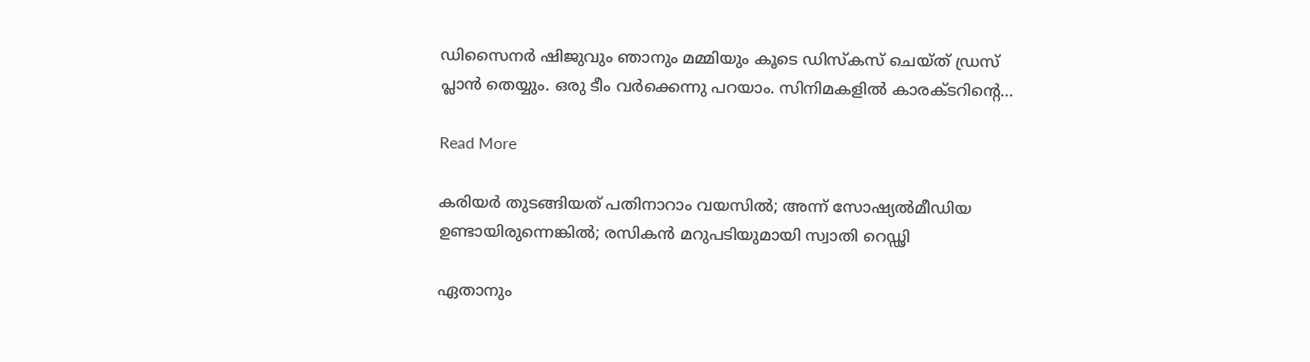ഡിസൈനർ ഷിജുവും ഞാനും മമ്മിയും കൂടെ ഡിസ്‌കസ് ചെയ്ത് ഡ്രസ് പ്ലാൻ തെയ്യും. ഒരു ടീം വർക്കെന്നു പറയാം. സിനിമകളിൽ കാരക്ടറിന്‍റെ…

Read More

കരിയർ തുടങ്ങിയത് പതിനാറാം വയസിൽ; അന്ന് സോഷ്യൽമീഡിയ ഉണ്ടായിരുന്നെങ്കിൽ; രസികൻ മറുപടിയുമായി സ്വാതി റെഡ്ഢി

ഏതാനും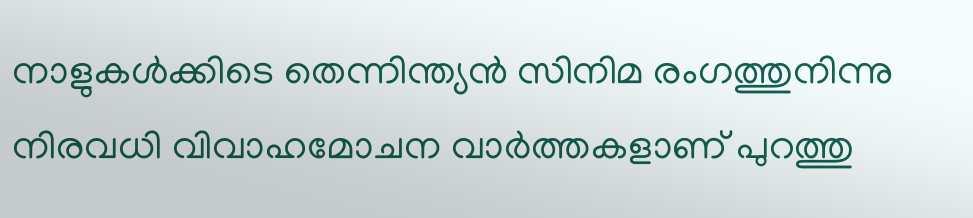നാളുകൾക്കിടെ തെന്നിന്ത്യൻ സിനിമ രംഗത്തുനിന്നു നിരവധി വിവാഹമോചന വാർത്തകളാണ് പുറത്തു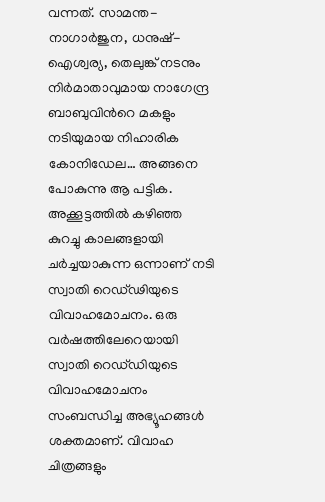വന്നത്. സാമന്ത-നാഗാർജുന, ധനുഷ്-ഐശ്വര്യ, തെലുങ്ക് നടനും നിർമാതാവുമായ നാഗേന്ദ്ര ബാബുവിന്‍റെ മകളും നടിയുമായ നിഹാരിക കോനിഡേല… അങ്ങനെ പോകുന്നു ആ പട്ടിക. അക്കൂട്ടത്തിൽ കഴിഞ്ഞ കുറച്ചു കാലങ്ങളായി ചർച്ചയാകുന്ന ഒന്നാണ് നടി സ്വാതി റെഡ്‌ഢിയുടെ വിവാഹമോചനം. ഒരു വർഷത്തിലേറെയായി സ്വാതി റെഡ്‌ഡിയുടെ വിവാഹമോചനം സംബന്ധിച്ച അഭ്യൂഹങ്ങൾ ശക്തമാണ്. വിവാഹ ചിത്രങ്ങളും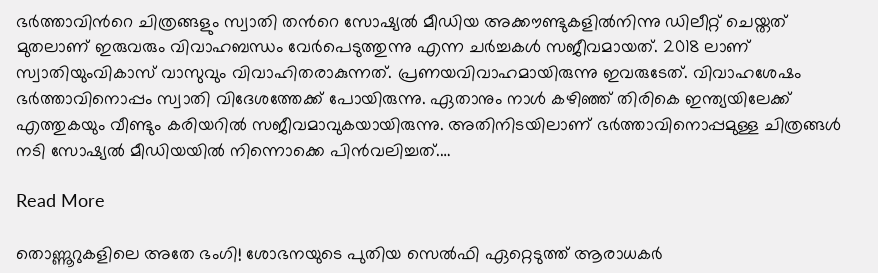ഭർത്താവിന്‍റെ ചിത്രങ്ങളും സ്വാതി തന്‍റെ സോഷ്യൽ മീഡിയ അക്കൗണ്ടുകളിൽനിന്നു ഡിലീറ്റ് ചെയ്തത് മുതലാണ് ഇരുവരും വിവാഹബന്ധം വേർപെടുത്തുന്നു എന്ന ചർച്ചകൾ സജീവമായത്. 2018 ലാണ് സ്വാതിയുംവികാസ് വാസുവും വിവാഹിതരാകുന്നത്. പ്രണയവിവാഹമായിരുന്നു ഇവരുടേത്. വിവാഹശേഷം ഭർത്താവിനൊപ്പം സ്വാതി വിദേശത്തേക്ക് പോയിരുന്നു. ഏതാനും നാൾ കഴിഞ്ഞ് തിരികെ ഇന്ത്യയിലേക്ക് എത്തുകയും വീണ്ടും കരിയറിൽ സജീവമാവുകയായിരുന്നു. അതിനിടയിലാണ് ഭർത്താവിനൊപ്പമുള്ള ചിത്രങ്ങൾ നടി സോഷ്യൽ മീഡിയയിൽ നിന്നൊക്കെ പിൻവലിച്ചത്.…

Read More

തൊണ്ണൂറുകളിലെ അതേ ഭംഗി! ശോഭനയുടെ പുതിയ സെൽഫി ഏറ്റെടുത്ത് ആരാധകർ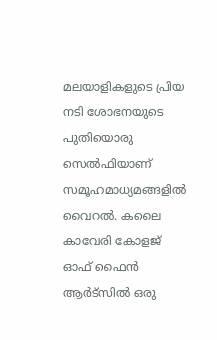മലയാളികളുടെ പ്രിയ നടി ശോഭനയുടെ പുതിയൊരു സെൽഫിയാണ് സമൂഹമാധ്യമങ്ങളിൽ വൈറൽ. കലൈ കാവേരി കോളജ് ഓഫ് ഫൈൻ ആർട്സിൽ ഒരു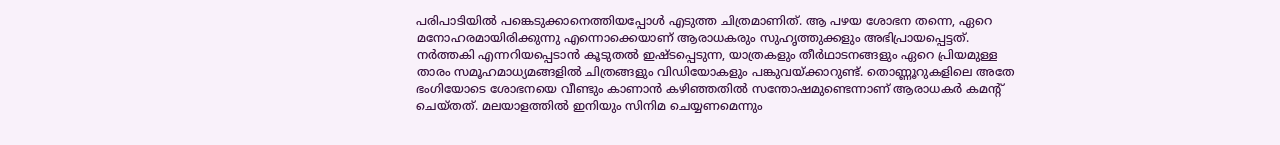പരിപാടിയിൽ പങ്കെടുക്കാനെത്തിയപ്പോൾ എടുത്ത ചിത്രമാണിത്. ആ പഴയ ശോഭന തന്നെ, ഏറെ മനോഹരമായിരിക്കുന്നു എന്നൊക്കെയാണ് ആരാധകരും സുഹൃത്തുക്കളും അഭിപ്രായപ്പെട്ടത്. നർത്തകി എന്നറിയപ്പെടാൻ കൂടുതൽ ഇഷ്ടപ്പെടുന്ന, യാത്രകളും തീർഥാടനങ്ങളും ഏറെ പ്രിയമുള്ള താരം സമൂഹമാധ്യമങ്ങളിൽ ചിത്രങ്ങളും വിഡിയോകളും പങ്കുവയ്ക്കാറുണ്ട്. തൊണ്ണൂറുകളിലെ അതേ ഭംഗിയോടെ ശോഭനയെ വീണ്ടും കാണാൻ കഴിഞ്ഞതിൽ സന്തോഷമുണ്ടെന്നാണ് ആരാധകർ കമന്‍റ് ചെയ്തത്. മലയാളത്തിൽ ഇനിയും സിനിമ ചെയ്യണമെന്നും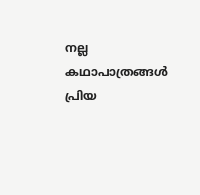നല്ല കഥാപാത്രങ്ങൾ പ്രിയ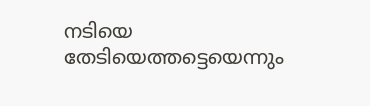നടിയെ തേടിയെത്തട്ടെയെന്നും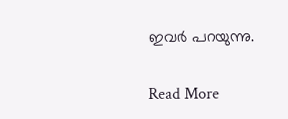ഇവർ പറയുന്നു.

Read More